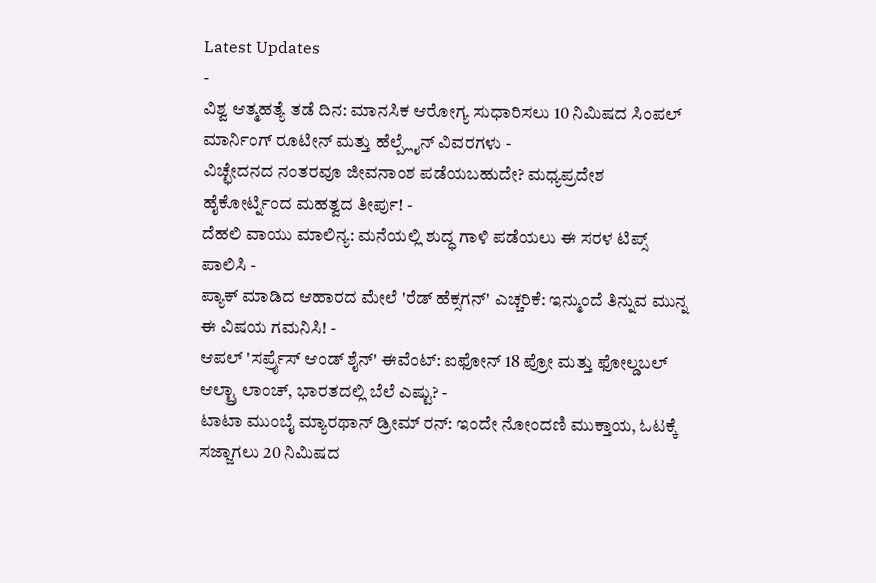Latest Updates
-
ವಿಶ್ವ ಆತ್ಮಹತ್ಯೆ ತಡೆ ದಿನ: ಮಾನಸಿಕ ಆರೋಗ್ಯ ಸುಧಾರಿಸಲು 10 ನಿಮಿಷದ ಸಿಂಪಲ್ ಮಾರ್ನಿಂಗ್ ರೂಟೀನ್ ಮತ್ತು ಹೆಲ್ಪ್ಲೈನ್ ವಿವರಗಳು -
ವಿಚ್ಛೇದನದ ನಂತರವೂ ಜೀವನಾಂಶ ಪಡೆಯಬಹುದೇ? ಮಧ್ಯಪ್ರದೇಶ ಹೈಕೋರ್ಟ್ನಿಂದ ಮಹತ್ವದ ತೀರ್ಪು! -
ದೆಹಲಿ ವಾಯು ಮಾಲಿನ್ಯ: ಮನೆಯಲ್ಲಿ ಶುದ್ಧ ಗಾಳಿ ಪಡೆಯಲು ಈ ಸರಳ ಟಿಪ್ಸ್ ಪಾಲಿಸಿ -
ಪ್ಯಾಕ್ ಮಾಡಿದ ಆಹಾರದ ಮೇಲೆ 'ರೆಡ್ ಹೆಕ್ಸಗನ್' ಎಚ್ಚರಿಕೆ: ಇನ್ಮುಂದೆ ತಿನ್ನುವ ಮುನ್ನ ಈ ವಿಷಯ ಗಮನಿಸಿ! -
ಆಪಲ್ 'ಸರ್ಪ್ರೈಸ್ ಆಂಡ್ ಶೈನ್' ಈವೆಂಟ್: ಐಫೋನ್ 18 ಪ್ರೋ ಮತ್ತು ಫೋಲ್ಡಬಲ್ ಆಲ್ಟ್ರಾ ಲಾಂಚ್, ಭಾರತದಲ್ಲಿ ಬೆಲೆ ಎಷ್ಟು? -
ಟಾಟಾ ಮುಂಬೈ ಮ್ಯಾರಥಾನ್ ಡ್ರೀಮ್ ರನ್: ಇಂದೇ ನೋಂದಣಿ ಮುಕ್ತಾಯ, ಓಟಕ್ಕೆ ಸಜ್ಜಾಗಲು 20 ನಿಮಿಷದ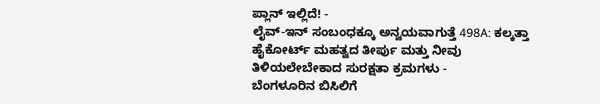ಪ್ಲಾನ್ ಇಲ್ಲಿದೆ! -
ಲೈವ್-ಇನ್ ಸಂಬಂಧಕ್ಕೂ ಅನ್ವಯವಾಗುತ್ತೆ 498A: ಕಲ್ಕತ್ತಾ ಹೈಕೋರ್ಟ್ ಮಹತ್ವದ ತೀರ್ಪು ಮತ್ತು ನೀವು ತಿಳಿಯಲೇಬೇಕಾದ ಸುರಕ್ಷತಾ ಕ್ರಮಗಳು -
ಬೆಂಗಳೂರಿನ ಬಿಸಿಲಿಗೆ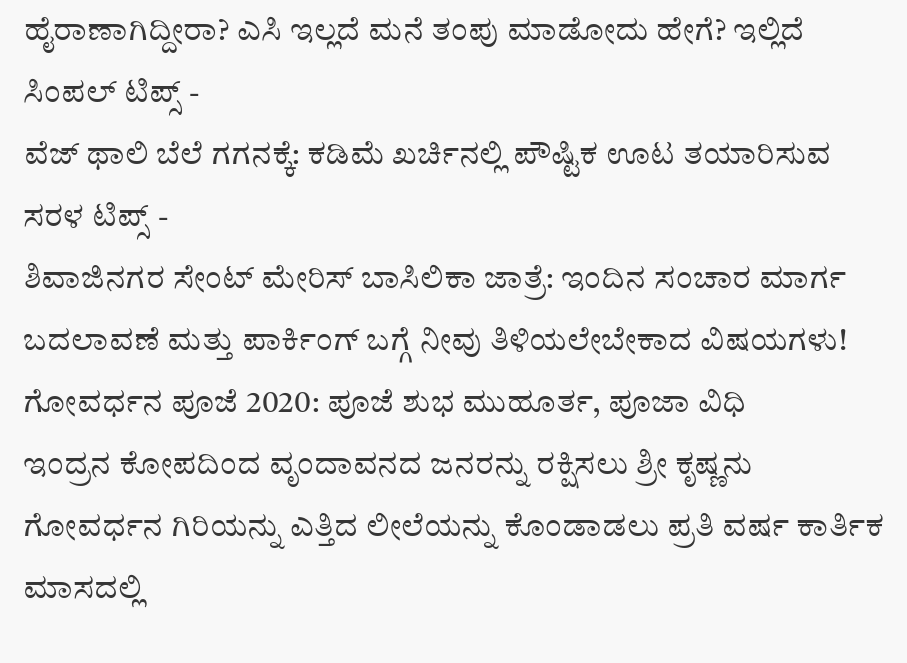ಹೈರಾಣಾಗಿದ್ದೀರಾ? ಎಸಿ ಇಲ್ಲದೆ ಮನೆ ತಂಪು ಮಾಡೋದು ಹೇಗೆ? ಇಲ್ಲಿದೆ ಸಿಂಪಲ್ ಟಿಪ್ಸ್ -
ವೆಜ್ ಥಾಲಿ ಬೆಲೆ ಗಗನಕ್ಕೆ: ಕಡಿಮೆ ಖರ್ಚಿನಲ್ಲಿ ಪೌಷ್ಟಿಕ ಊಟ ತಯಾರಿಸುವ ಸರಳ ಟಿಪ್ಸ್ -
ಶಿವಾಜಿನಗರ ಸೇಂಟ್ ಮೇರಿಸ್ ಬಾಸಿಲಿಕಾ ಜಾತ್ರೆ: ಇಂದಿನ ಸಂಚಾರ ಮಾರ್ಗ ಬದಲಾವಣೆ ಮತ್ತು ಪಾರ್ಕಿಂಗ್ ಬಗ್ಗೆ ನೀವು ತಿಳಿಯಲೇಬೇಕಾದ ವಿಷಯಗಳು!
ಗೋವರ್ಧನ ಪೂಜೆ 2020: ಪೂಜೆ ಶುಭ ಮುಹೂರ್ತ, ಪೂಜಾ ವಿಧಿ
ಇಂದ್ರನ ಕೋಪದಿಂದ ವೃಂದಾವನದ ಜನರನ್ನು ರಕ್ಷಿಸಲು ಶ್ರೀ ಕೃಷ್ಣನು ಗೋವರ್ಧನ ಗಿರಿಯನ್ನು ಎತ್ತಿದ ಲೀಲೆಯನ್ನು ಕೊಂಡಾಡಲು ಪ್ರತಿ ವರ್ಷ ಕಾರ್ತಿಕ ಮಾಸದಲ್ಲಿ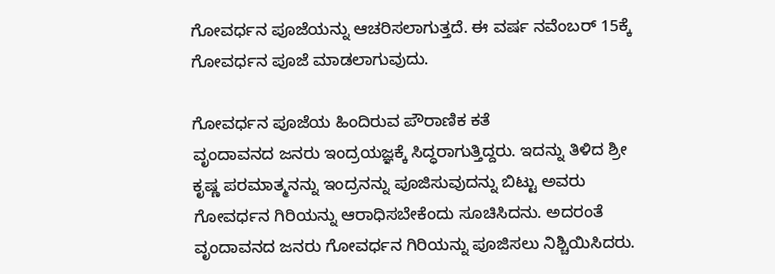ಗೋವರ್ಧನ ಪೂಜೆಯನ್ನು ಆಚರಿಸಲಾಗುತ್ತದೆ. ಈ ವರ್ಷ ನವೆಂಬರ್ 15ಕ್ಕೆ ಗೋವರ್ಧನ ಪೂಜೆ ಮಾಡಲಾಗುವುದು.

ಗೋವರ್ಧನ ಪೂಜೆಯ ಹಿಂದಿರುವ ಪೌರಾಣಿಕ ಕತೆ
ವೃಂದಾವನದ ಜನರು ಇಂದ್ರಯಜ್ಞಕ್ಕೆ ಸಿದ್ಧರಾಗುತ್ತಿದ್ದರು. ಇದನ್ನು ತಿಳಿದ ಶ್ರೀ ಕೃಷ್ಣ ಪರಮಾತ್ಮನನ್ನು ಇಂದ್ರನನ್ನು ಪೂಜಿಸುವುದನ್ನು ಬಿಟ್ಟು ಅವರು ಗೋವರ್ಧನ ಗಿರಿಯನ್ನು ಆರಾಧಿಸಬೇಕೆಂದು ಸೂಚಿಸಿದನು. ಅದರಂತೆ ವೃಂದಾವನದ ಜನರು ಗೋವರ್ಧನ ಗಿರಿಯನ್ನು ಪೂಜಿಸಲು ನಿಶ್ಚಿಯಿಸಿದರು.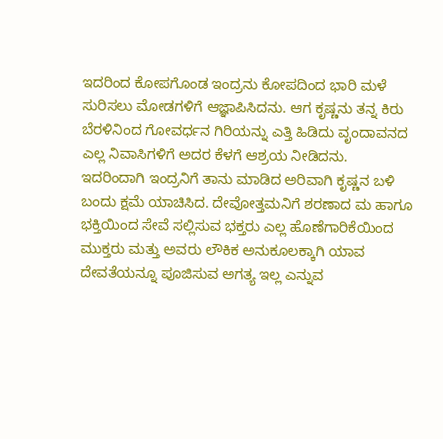ಇದರಿಂದ ಕೋಪಗೊಂಡ ಇಂದ್ರನು ಕೋಪದಿಂದ ಭಾರಿ ಮಳೆ ಸುರಿಸಲು ಮೋಡಗಳಿಗೆ ಆಜ್ಞಾಪಿಸಿದನು. ಆಗ ಕೃಷ್ಣನು ತನ್ನ ಕಿರು ಬೆರಳಿನಿಂದ ಗೋವರ್ಧನ ಗಿರಿಯನ್ನು ಎತ್ತಿ ಹಿಡಿದು ವೃಂದಾವನದ ಎಲ್ಲ ನಿವಾಸಿಗಳಿಗೆ ಅದರ ಕೆಳಗೆ ಆಶ್ರಯ ನೀಡಿದನು.
ಇದರಿಂದಾಗಿ ಇಂದ್ರನಿಗೆ ತಾನು ಮಾಡಿದ ಅರಿವಾಗಿ ಕೃಷ್ಣನ ಬಳಿ ಬಂದು ಕ್ಷಮೆ ಯಾಚಿಸಿದ. ದೇವೋತ್ತಮನಿಗೆ ಶರಣಾದ ಮ ಹಾಗೂ ಭಕ್ತಿಯಿಂದ ಸೇವೆ ಸಲ್ಲಿಸುವ ಭಕ್ತರು ಎಲ್ಲ ಹೊಣೆಗಾರಿಕೆಯಿಂದ ಮುಕ್ತರು ಮತ್ತು ಅವರು ಲೌಕಿಕ ಅನುಕೂಲಕ್ಕಾಗಿ ಯಾವ ದೇವತೆಯನ್ನೂ ಪೂಜಿಸುವ ಅಗತ್ಯ ಇಲ್ಲ ಎನ್ನುವ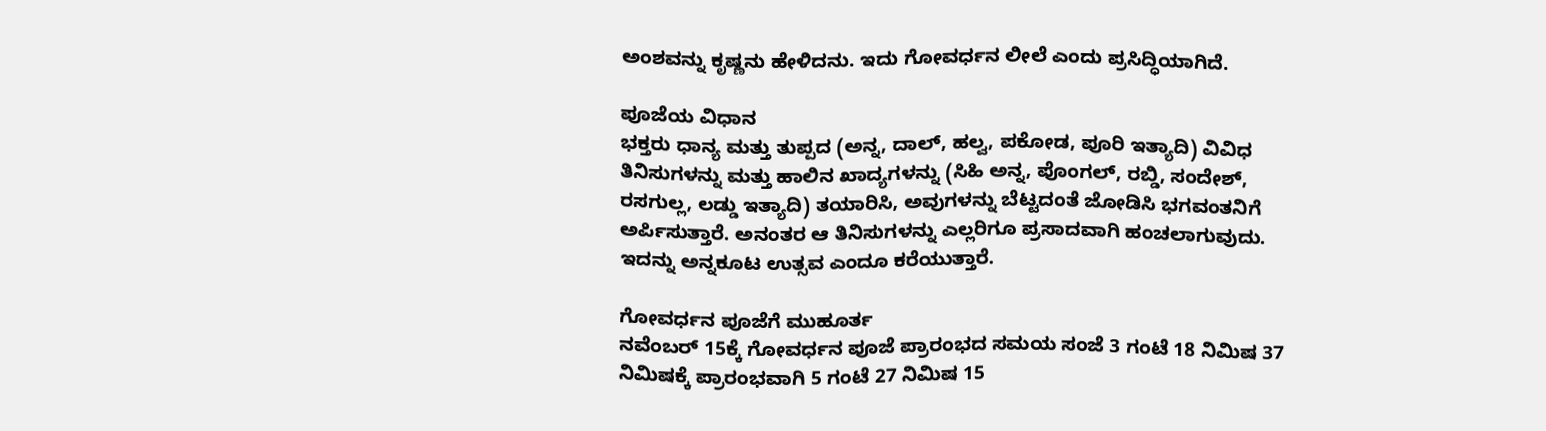ಅಂಶವನ್ನು ಕೃಷ್ಣನು ಹೇಳಿದನು. ಇದು ಗೋವರ್ಧನ ಲೀಲೆ ಎಂದು ಪ್ರಸಿದ್ಧಿಯಾಗಿದೆ.

ಪೂಜೆಯ ವಿಧಾನ
ಭಕ್ತರು ಧಾನ್ಯ ಮತ್ತು ತುಪ್ಪದ (ಅನ್ನ, ದಾಲ್, ಹಲ್ವ, ಪಕೋಡ, ಪೂರಿ ಇತ್ಯಾದಿ) ವಿವಿಧ ತಿನಿಸುಗಳನ್ನು ಮತ್ತು ಹಾಲಿನ ಖಾದ್ಯಗಳನ್ನು (ಸಿಹಿ ಅನ್ನ, ಪೊಂಗಲ್, ರಬ್ಡಿ, ಸಂದೇಶ್, ರಸಗುಲ್ಲ, ಲಡ್ಡು ಇತ್ಯಾದಿ) ತಯಾರಿಸಿ, ಅವುಗಳನ್ನು ಬೆಟ್ಟದಂತೆ ಜೋಡಿಸಿ ಭಗವಂತನಿಗೆ ಅರ್ಪಿಸುತ್ತಾರೆ. ಅನಂತರ ಆ ತಿನಿಸುಗಳನ್ನು ಎಲ್ಲರಿಗೂ ಪ್ರಸಾದವಾಗಿ ಹಂಚಲಾಗುವುದು. ಇದನ್ನು ಅನ್ನಕೂಟ ಉತ್ಸವ ಎಂದೂ ಕರೆಯುತ್ತಾರೆ.

ಗೋವರ್ಧನ ಪೂಜೆಗೆ ಮುಹೂರ್ತ
ನವೆಂಬರ್ 15ಕ್ಕೆ ಗೋವರ್ಧನ ಪೂಜೆ ಪ್ರಾರಂಭದ ಸಮಯ ಸಂಜೆ 3 ಗಂಟೆ 18 ನಿಮಿಷ 37 ನಿಮಿಷಕ್ಕೆ ಪ್ರಾರಂಭವಾಗಿ 5 ಗಂಟೆ 27 ನಿಮಿಷ 15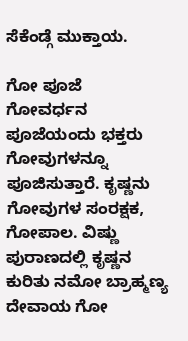ಸೆಕೆಂಡ್ಗೆ ಮುಕ್ತಾಯ.

ಗೋ ಪೂಜೆ
ಗೋವರ್ಧನ ಪೂಜೆಯಂದು ಭಕ್ತರು ಗೋವುಗಳನ್ನೂ ಪೂಜಿಸುತ್ತಾರೆ. ಕೃಷ್ಣನು ಗೋವುಗಳ ಸಂರಕ್ಷಕ, ಗೋಪಾಲ. ವಿಷ್ಣು ಪುರಾಣದಲ್ಲಿ ಕೃಷ್ಣನ ಕುರಿತು ನಮೋ ಬ್ರಾಹ್ಮಣ್ಯ ದೇವಾಯ ಗೋ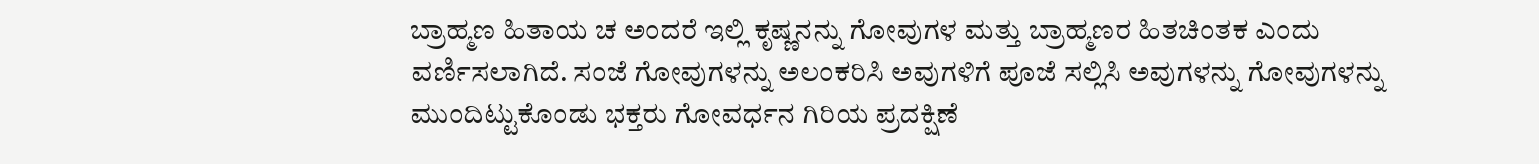ಬ್ರಾಹ್ಮಣ ಹಿತಾಯ ಚ ಅಂದರೆ ಇಲ್ಲಿ ಕೃಷ್ಣನನ್ನು ಗೋವುಗಳ ಮತ್ತು ಬ್ರಾಹ್ಮಣರ ಹಿತಚಿಂತಕ ಎಂದು ವರ್ಣಿಸಲಾಗಿದೆ. ಸಂಜೆ ಗೋವುಗಳನ್ನು ಅಲಂಕರಿಸಿ ಅವುಗಳಿಗೆ ಪೂಜೆ ಸಲ್ಲಿಸಿ ಅವುಗಳನ್ನು ಗೋವುಗಳನ್ನು ಮುಂದಿಟ್ಟುಕೊಂಡು ಭಕ್ತರು ಗೋವರ್ಧನ ಗಿರಿಯ ಪ್ರದಕ್ಷಿಣೆ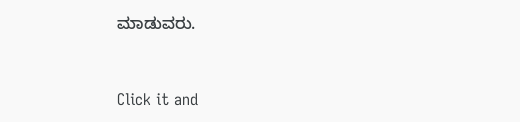ಮಾಡುವರು.



Click it and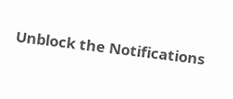Unblock the Notifications